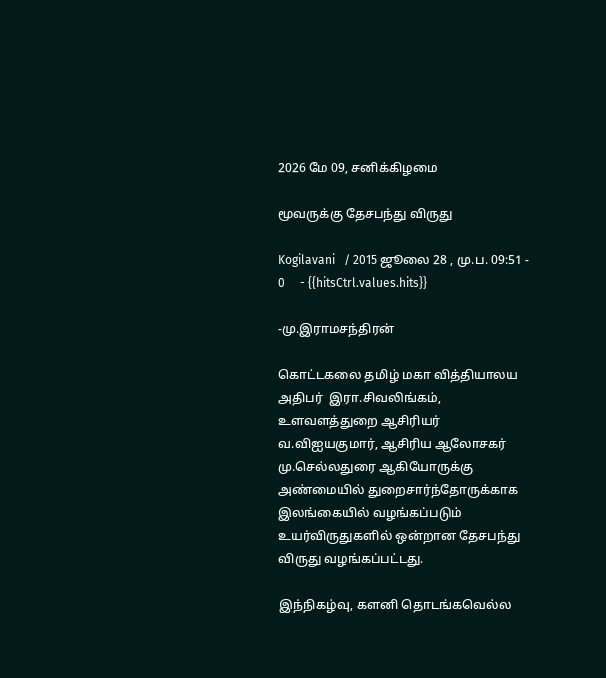2026 மே 09, சனிக்கிழமை

மூவருக்கு தேசபந்து விருது

Kogilavani   / 2015 ஜூலை 28 , மு.ப. 09:51 - 0     - {{hitsCtrl.values.hits}}

-மு.இராமசந்திரன்

கொட்டகலை தமிழ் மகா வித்தியாலய அதிபர்  இரா.சிவலிங்கம், உளவளத்துறை ஆசிரியர் வ.விஐயகுமார், ஆசிரிய ஆலோசகர் மு.செல்லதுரை ஆகியோருக்கு அண்மையில் துறைசார்ந்தோருக்காக இலங்கையில் வழங்கப்படும் உயர்விருதுகளில் ஒன்றான தேசபந்து விருது வழங்கப்பட்டது.

இந்நிகழ்வு, களனி தொடங்கவெல்ல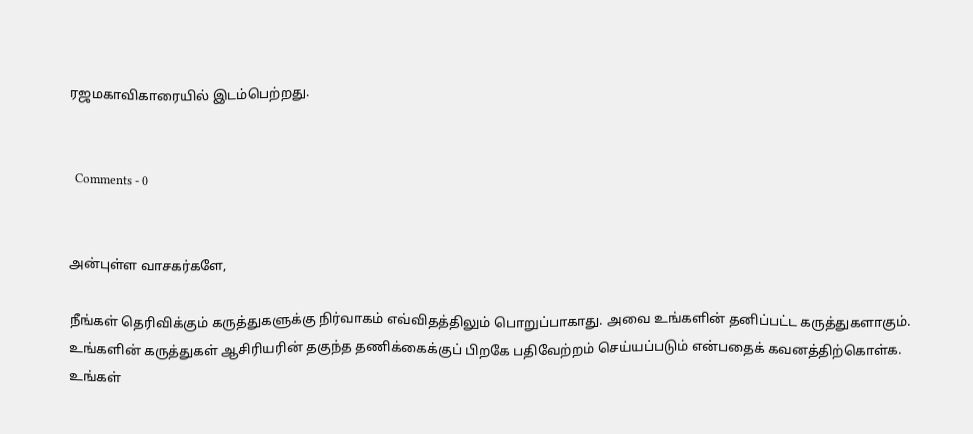ரஜமகாவிகாரையில் இடம்பெற்றது.


  Comments - 0


அன்புள்ள வாசகர்களே,

நீங்கள் தெரிவிக்கும் கருத்துகளுக்கு நிர்வாகம் எவ்விதத்திலும் பொறுப்பாகாது. அவை உங்களின் தனிப்பட்ட கருத்துகளாகும். உங்களின் கருத்துகள் ஆசிரியரின் தகுந்த தணிக்கைக்குப் பிறகே பதிவேற்றம் செய்யப்படும் என்பதைக் கவனத்திற்கொள்க. உங்கள்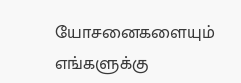யோசனைகளையும் எங்களுக்கு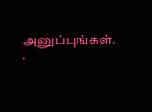அனுப்புங்கள். .